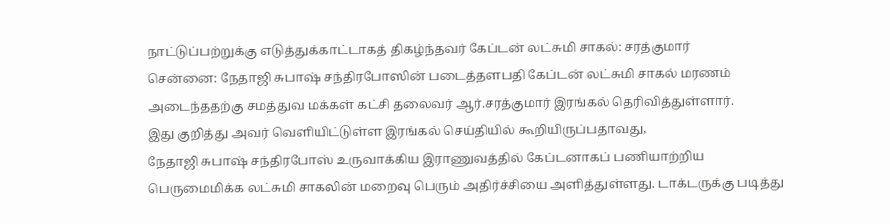நாட்டுப்பற்றுக்கு எடுத்துக்காட்டாகத் திகழ்ந்தவர் கேப்டன் லட்சுமி சாகல்: சரத்குமார்
சென்னை: நேதாஜி சுபாஷ் சந்திரபோஸின் படைத்தளபதி கேப்டன் லட்சுமி சாகல் மரணம் அடைந்ததற்கு சமத்துவ மக்கள் கட்சி தலைவர் ஆர்.சரத்குமார் இரங்கல் தெரிவித்துள்ளார்.
இது குறித்து அவர் வெளியிட்டுள்ள இரங்கல் செய்தியில் கூறியிருப்பதாவது,
நேதாஜி சுபாஷ் சந்திரபோஸ் உருவாக்கிய இராணுவத்தில் கேப்டனாகப் பணியாற்றிய பெருமைமிக்க லட்சுமி சாகலின் மறைவு பெரும் அதிர்ச்சியை அளித்துள்ளது. டாக்டருக்கு படித்து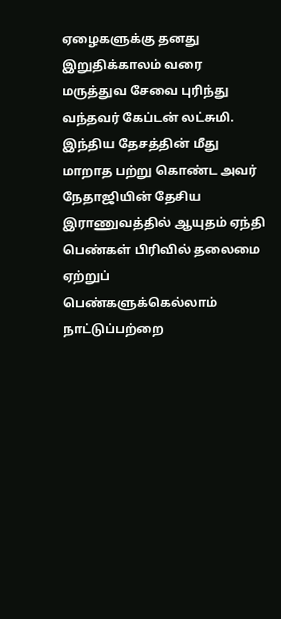ஏழைகளுக்கு தனது இறுதிக்காலம் வரை மருத்துவ சேவை புரிந்து வந்தவர் கேப்டன் லட்சுமி.
இந்திய தேசத்தின் மீது மாறாத பற்று கொண்ட அவர் நேதாஜியின் தேசிய இராணுவத்தில் ஆயுதம் ஏந்தி பெண்கள் பிரிவில் தலைமை ஏற்றுப் பெண்களுக்கெல்லாம் நாட்டுப்பற்றை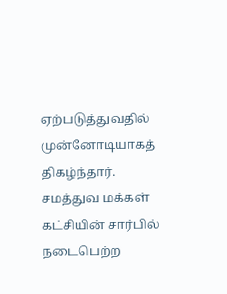ஏற்படுத்துவதில் முன்னோடியாகத் திகழ்ந்தார்.
சமத்துவ மக்கள் கட்சியின் சார்பில் நடைபெற்ற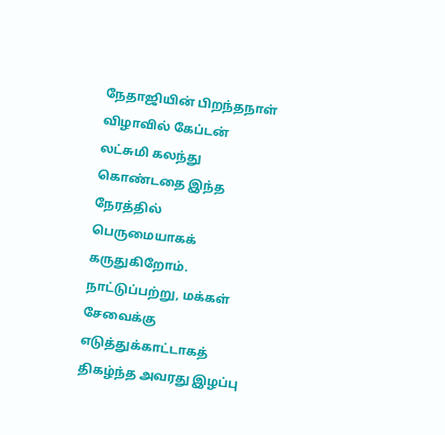நேதாஜியின் பிறந்தநாள் விழாவில் கேப்டன் லட்சுமி கலந்து கொண்டதை இந்த நேரத்தில் பெருமையாகக் கருதுகிறோம். நாட்டுப்பற்று, மக்கள் சேவைக்கு எடுத்துக்காட்டாகத் திகழ்ந்த அவரது இழப்பு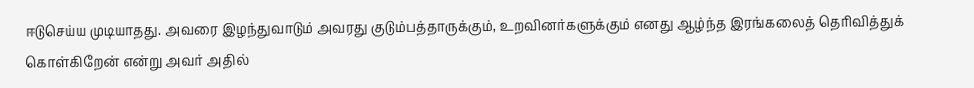ஈடுசெய்ய முடியாதது. அவரை இழந்துவாடும் அவரது குடும்பத்தாருக்கும், உறவினர்களுக்கும் எனது ஆழ்ந்த இரங்கலைத் தெரிவித்துக் கொள்கிறேன் என்று அவர் அதில்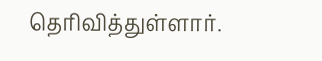தெரிவித்துள்ளார்.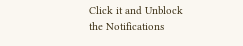Click it and Unblock the Notifications